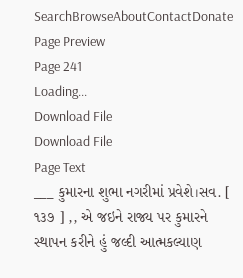SearchBrowseAboutContactDonate
Page Preview
Page 241
Loading...
Download File
Download File
Page Text
___ કુમારના શુભા નગરીમાં પ્રવેશે।સવ. [ ૧૩૭ ] ,, એ જઇને રાજ્ય પર કુમારને સ્થાપન કરીને હું જલ્દી આત્મકલ્યાણ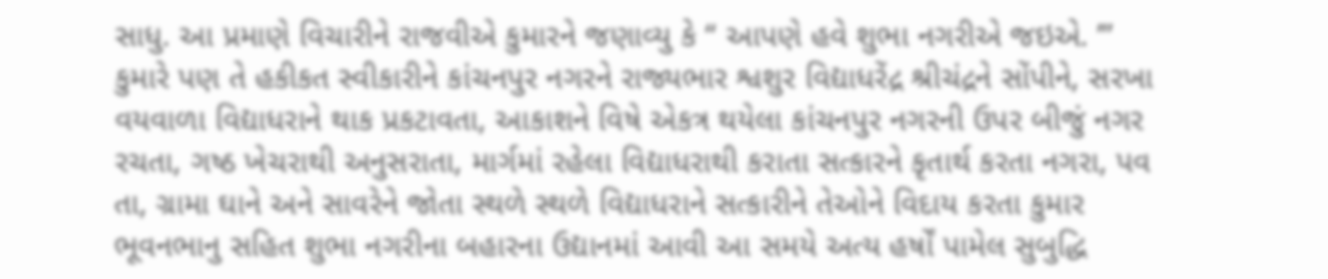સાધુ. આ પ્રમાણે વિચારીને રાજવીએ કુમારને જણાવ્યુ કે “ આપણે હવે શુભા નગરીએ જઇએ. ’” કુમારે પણ તે હકીકત સ્વીકારીને કાંચનપુર નગરને રાજ્યભાર શ્વશુર વિદ્યાધરેંદ્ર શ્રીચંદ્રને સોંપીને, સરખા વયવાળા વિદ્યાધરાને થાક પ્રકટાવતા, આકાશને વિષે એકત્ર થયેલા કાંચનપુર નગરની ઉપર બીજું નગર રચતા, ગષ્ઠ ખેચરાથી અનુસરાતા, માર્ગમાં રહેલા વિદ્યાધરાથી કરાતા સત્કારને કૃતાર્થ કરતા નગરા, પવ તા, ગ્રામા ઘાને અને સાવરેને જોતા સ્થળે સ્થળે વિદ્યાધરાને સત્કારીને તેઓને વિદાય કરતા કુમાર ભૂવનભાનુ સહિત શુભા નગરીના બહારના ઉદ્યાનમાં આવી આ સમયે અત્ય હર્ષોં પામેલ સુબુદ્ધિ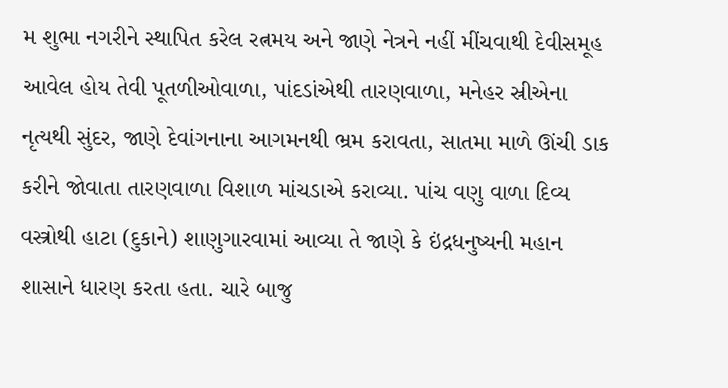મ શુભા નગરીને સ્થાપિત કરેલ રત્નમય અને જાણે નેત્રને નહીં મીંચવાથી દેવીસમૂહ આવેલ હોય તેવી પૂતળીઓવાળા, પાંદડાંએથી તારણવાળા, મનેહર સ્રીએના નૃત્યથી સુંદર, જાણે દેવાંગનાના આગમનથી ભ્રમ કરાવતા, સાતમા માળે ઊંચી ડાક કરીને જોવાતા તારણવાળા વિશાળ માંચડાએ કરાવ્યા. પાંચ વણુ વાળા દિવ્ય વસ્ત્રોથી હાટા (દુકાને) શાણુગારવામાં આવ્યા તે જાણે કે ઇંદ્રધનુષ્યની મહાન શાસાને ધારણ કરતા હતા. ચારે બાજુ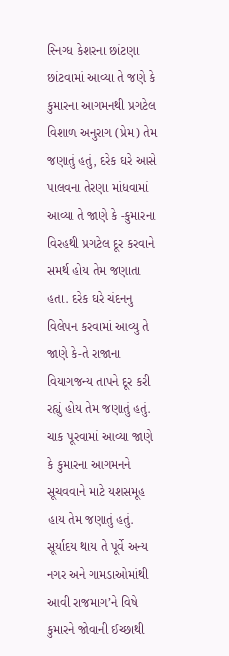સ્નિગ્ધ કેશરના છાંટણા છાંટવામાં આવ્યા તે જણે કે કુમારના આગમનથી પ્રગટેલ વિશાળ અનુરાગ (પ્રેમ) તેમ જણાતું હતું, દરેક ઘરે આસે પાલવના તેરણા માંધવામાં આવ્યા તે જાણે કે -કુમારના વિરહથી પ્રગટેલ દૂર કરવાને સમર્થ હોય તેમ જણાતા હતા. દરેક ઘરે ચંદનનુ વિલેપન કરવામાં આવ્યુ તે જાણે કે-તે રાજાના વિયાગજન્ય તાપને દૂર કરી રહ્યું હોય તેમ જણાતું હતું. ચાક પૂરવામાં આવ્યા જાણે કે કુમારના આગમનને સૂચવવાને માટે યશસમૂહ હાય તેમ જણાતું હતું. સૂર્યાદય થાય તે પૂર્વે અન્ય નગર અને ગામડાઓમાંથી આવી રાજમાગ’ને વિષે કુમારને જોવાની ઈચ્છાથી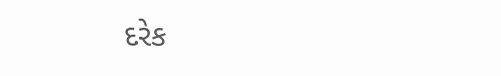દરેક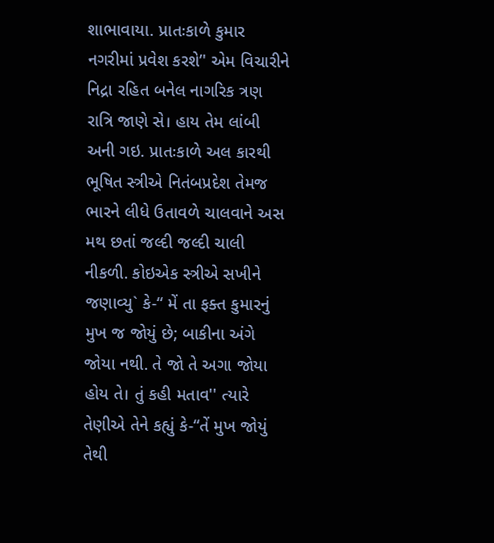શાભાવાયા. પ્રાતઃકાળે કુમાર નગરીમાં પ્રવેશ કરશે’' એમ વિચારીને નિદ્રા રહિત બનેલ નાગરિક ત્રણ રાત્રિ જાણે સે। હાય તેમ લાંબી અની ગઇ. પ્રાતઃકાળે અલ કારથી ભૂષિત સ્ત્રીએ નિતંબપ્રદેશ તેમજ ભારને લીધે ઉતાવળે ચાલવાને અસ મથ છતાં જલ્દી જલ્દી ચાલી નીકળી. કોઇએક સ્ત્રીએ સખીને જણાવ્યુ` કે-“ મેં તા ફક્ત કુમારનું મુખ જ જોયું છે; બાકીના અંગે જોયા નથી. તે જો તે અગા જોયા હોય તે। તું કહી મતાવ'' ત્યારે તેણીએ તેને કહ્યું કે-“તેં મુખ જોયું તેથી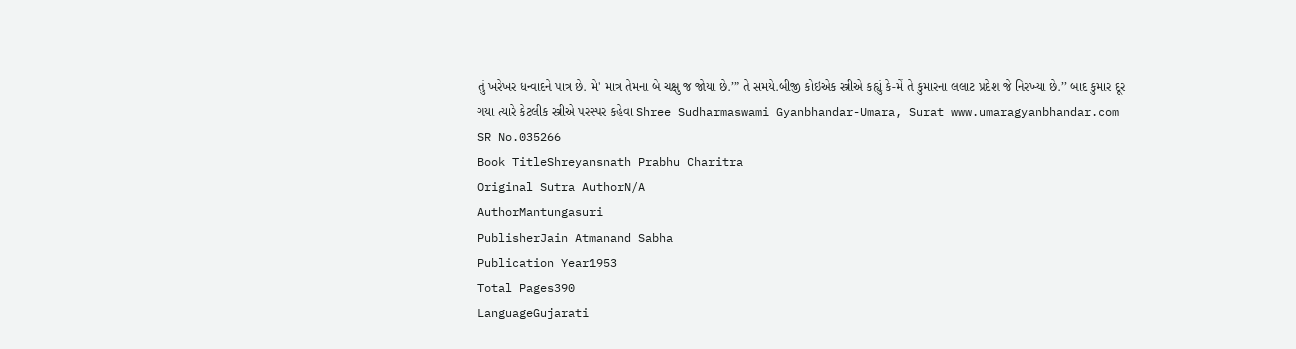તું ખરેખર ધન્વાદને પાત્ર છે. મે' માત્ર તેમના બે ચક્ષુ જ જોયા છે.’” તે સમયે.બીજી કોઇએક સ્ત્રીએ કહ્યું કે-મેં તે કુમારના લલાટ પ્રદેશ જે નિરખ્યા છે.’’ બાદ કુમાર દૂર ગયા ત્યારે કેટલીક સ્ત્રીએ પરસ્પર કહેવા Shree Sudharmaswami Gyanbhandar-Umara, Surat www.umaragyanbhandar.com
SR No.035266
Book TitleShreyansnath Prabhu Charitra
Original Sutra AuthorN/A
AuthorMantungasuri
PublisherJain Atmanand Sabha
Publication Year1953
Total Pages390
LanguageGujarati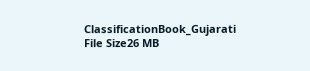ClassificationBook_Gujarati
File Size26 MB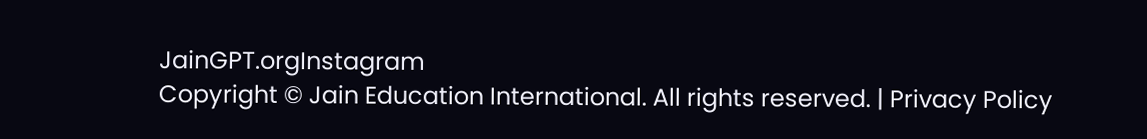JainGPT.orgInstagram
Copyright © Jain Education International. All rights reserved. | Privacy Policy